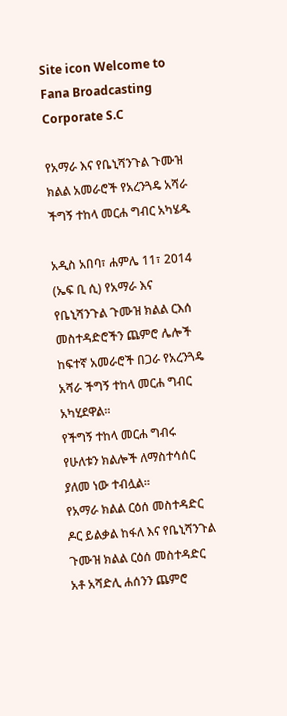Site icon Welcome to Fana Broadcasting Corporate S.C

የአማራ እና የቤኒሻንጉል ጉሙዝ ክልል አመራሮች የአረንጓዴ አሻራ ችግኝ ተከላ መርሐ ግብር አካሄዱ

አዲስ አበባ፣ ሐምሌ 11፣ 2014 (ኤፍ ቢ ሲ) የአማራ እና የቤኒሻንጉል ጉሙዝ ክልል ርእሰ መስተዳድሮችን ጨምሮ ሌሎች ከፍተኛ አመራሮች በጋራ የአረንጓዴ አሻራ ችግኝ ተከላ መርሐ ግብር አካሂደዋል፡፡
የችግኝ ተከላ መርሐ ግብሩ የሁለቱን ክልሎች ለማስተሳሰር ያለመ ነው ተብሏል፡፡
የአማራ ክልል ርዕሰ መስተዳድር ዶር ይልቃል ከፋለ እና የቤኒሻንጉል ጉሙዝ ክልል ርዕሰ መስተዳድር አቶ አሻድሊ ሐሰንን ጨምሮ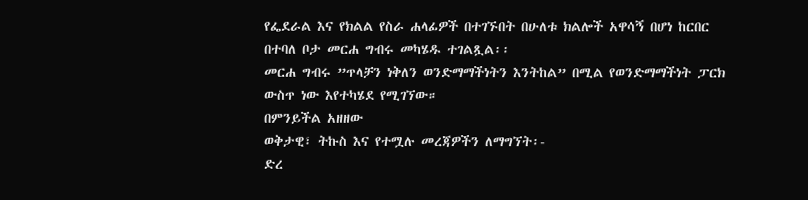የፌደራል እና የክልል የስራ ሐላፊዎች በተገኙበት በሁለቱ ክልሎች አዋሳኝ በሆነ ከርበር በተባለ ቦታ መርሐ ግብሩ መካሄዱ ተገልጿል፡፡
መርሐ ግብሩ ”ጥላቻን ነቅለን ወንድማማችነትን እንትከል” በሚል የወንድማማችነት ፓርክ ውስጥ ነው እየተካሄደ የሚገኘው።
በምንይችል አዘዘው
ወቅታዊ፣ ትኩስ እና የተሟሉ መረጃዎችን ለማግኘት፡-
ድረ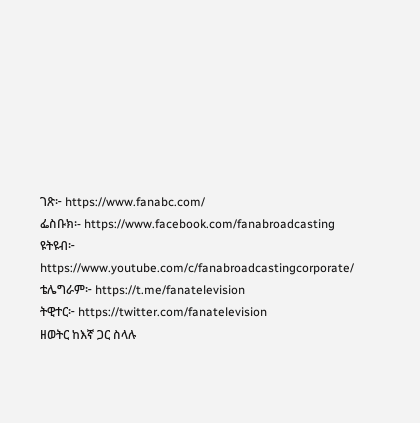ገጽ፦ https://www.fanabc.com/
ፌስቡክ፡- https://www.facebook.com/fanabroadcasting
ዩትዩብ፦ https://www.youtube.com/c/fanabroadcastingcorporate/
ቴሌግራም፦ https://t.me/fanatelevision
ትዊተር፦ https://twitter.com/fanatelevision
ዘወትር ከእኛ ጋር ስላሉ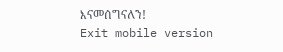እናመሰግናለን!
Exit mobile version